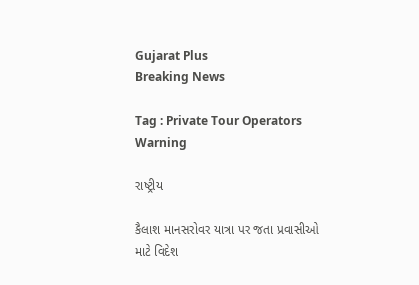Gujarat Plus
Breaking News

Tag : Private Tour Operators Warning

રાષ્ટ્રીય

કૈલાશ માનસરોવર યાત્રા પર જતા પ્રવાસીઓ માટે વિદેશ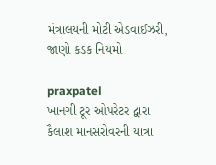મંત્રાલયની મોટી એડવાઈઝરી, જાણો કડક નિયમો

praxpatel
ખાનગી ટૂર ઓપરેટર દ્વારા કૈલાશ માનસરોવરની યાત્રા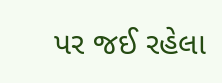પર જઈ રહેલા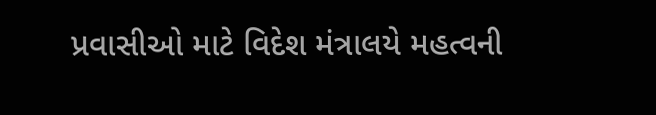પ્રવાસીઓ માટે વિદેશ મંત્રાલયે મહત્વની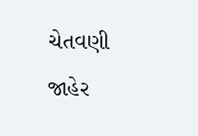ચેતવણી જાહેર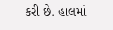કરી છે. હાલમાં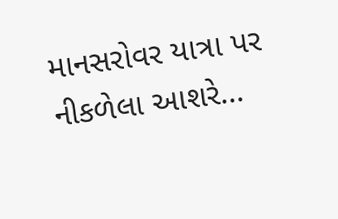માનસરોવર યાત્રા પર નીકળેલા આશરે...